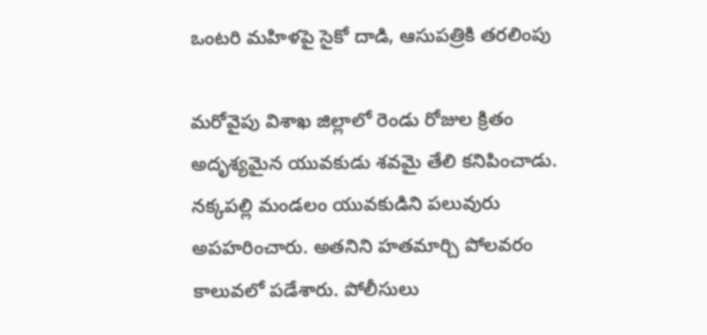ఒంటరి మహిళపై సైకో దాడి, ఆసుపత్రికి తరలింపు

మరోవైపు విశాఖ జిల్లాలో రెండు రోజుల క్రితం అదృశ్యమైన యువకుడు శవమై తేలి కనిపించాడు. నక్కపల్లి మండలం యువకుడిని పలువురు అపహరించారు. అతనిని హతమార్చి పోలవరం కాలువలో పడేశారు. పోలీసులు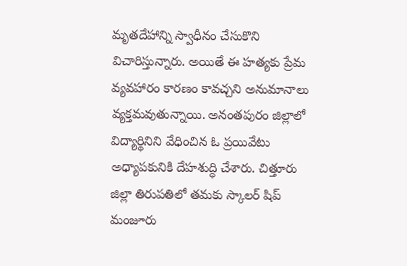మృతదేహాన్ని స్వాధీనం చేసుకొని విచారిస్తున్నారు. అయితే ఈ హత్యకు ప్రేమ వ్యవహారం కారణం కావచ్చని అనుమానాలు వ్యక్తమవుతున్నాయి. అనంతపురం జిల్లాలో విద్యార్థినిని వేధించిన ఓ ప్రయివేటు అధ్యాపకునికి దేహశుద్ధి చేశారు. చిత్తూరు జిల్లా తిరుపతిలో తమకు స్కాలర్ షిప్ మంజూరు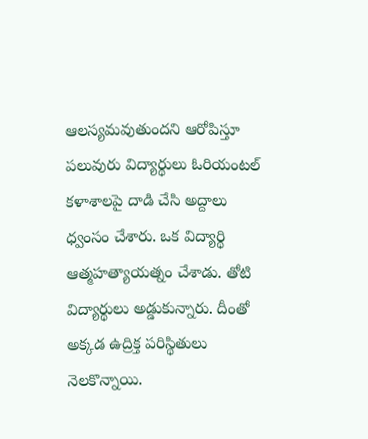ఆలస్యమవుతుందని ఆరోపిస్తూ పలువురు విద్యార్థులు ఓరియంటల్ కళాశాలపై దాడి చేసి అద్దాలు ధ్వంసం చేశారు. ఒక విద్యార్థి ఆత్మహత్యాయత్నం చేశాడు. తోటి విద్యార్థులు అడ్డుకున్నారు. దీంతో అక్కడ ఉద్రిక్త పరిస్థితులు నెలకొన్నాయి.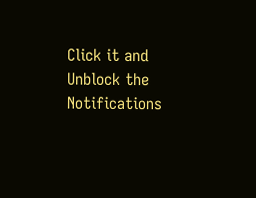Click it and Unblock the Notifications